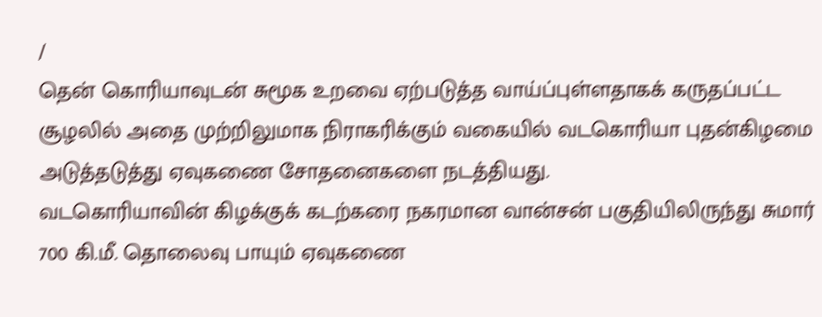/
தென் கொரியாவுடன் சுமூக உறவை ஏற்படுத்த வாய்ப்புள்ளதாகக் கருதப்பட்ட சூழலில் அதை முற்றிலுமாக நிராகரிக்கும் வகையில் வடகொரியா புதன்கிழமை அடுத்தடுத்து ஏவுகணை சோதனைகளை நடத்தியது.
வடகொரியாவின் கிழக்குக் கடற்கரை நகரமான வான்சன் பகுதியிலிருந்து சுமார் 700 கி.மீ. தொலைவு பாயும் ஏவுகணை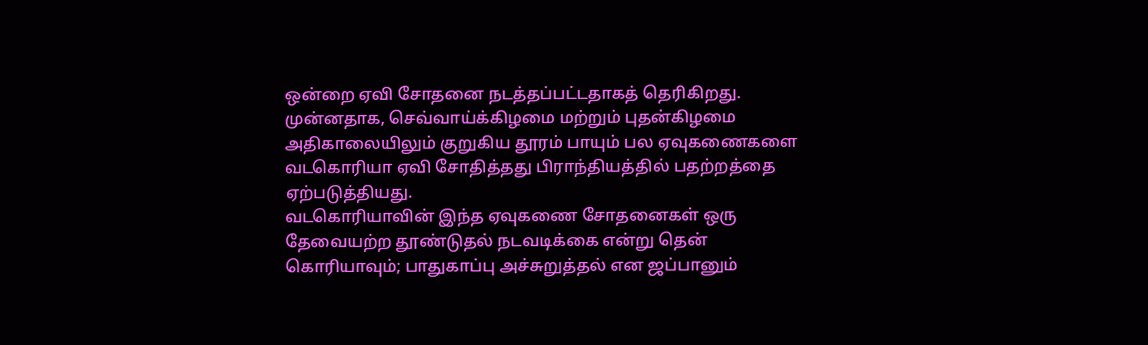ஒன்றை ஏவி சோதனை நடத்தப்பட்டதாகத் தெரிகிறது.
முன்னதாக, செவ்வாய்க்கிழமை மற்றும் புதன்கிழமை அதிகாலையிலும் குறுகிய தூரம் பாயும் பல ஏவுகணைகளை வடகொரியா ஏவி சோதித்தது பிராந்தியத்தில் பதற்றத்தை ஏற்படுத்தியது.
வடகொரியாவின் இந்த ஏவுகணை சோதனைகள் ஒரு தேவையற்ற தூண்டுதல் நடவடிக்கை என்று தென் கொரியாவும்; பாதுகாப்பு அச்சுறுத்தல் என ஜப்பானும்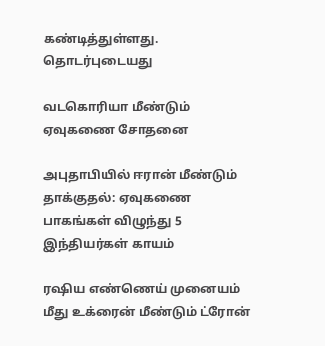கண்டித்துள்ளது.
தொடர்புடையது

வடகொரியா மீண்டும் ஏவுகணை சோதனை

அபுதாபியில் ஈரான் மீண்டும் தாக்குதல்: ஏவுகணை பாகங்கள் விழுந்து 5 இந்தியர்கள் காயம்

ரஷிய எண்ணெய் முனையம் மீது உக்ரைன் மீண்டும் ட்ரோன்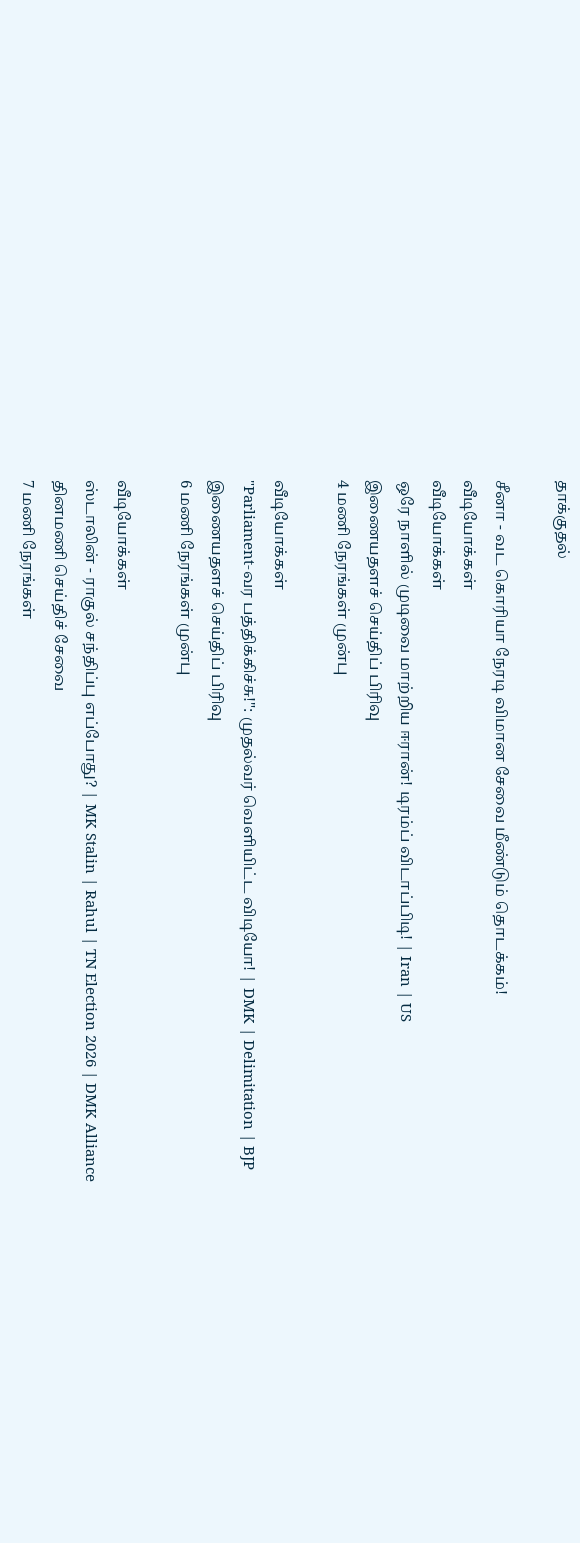தாக்குதல்

சீனா - வட கொரியா நேரடி விமான சேவை மீண்டும் தொடக்கம்!
வீடியோக்கள்
வீடியோக்கள்
ஒரே நாளில் முடிவை மாற்றிய ஈரான்! டிரம்ப் விடாப்பிடி! | Iran | US
இணையதளச் செய்திப் பிரிவு
4 மணி நேரங்கள் முன்பு

வீடியோக்கள்
"Parliament-வர பத்திக்கிச்சு!": முதல்வர் வெளியிட்ட விடியோ! | DMK | Delimitation | BJP
இணையதளச் செய்திப் பிரிவு
6 மணி நேரங்கள் முன்பு

வீடியோக்கள்
ஸ்டாலின் - ராகுல் சந்திப்பு எப்போது? | MK Stalin | Rahul | TN Election 2026 | DMK Alliance
தினமணி செய்திச் சேவை
7 மணி நேரங்கள்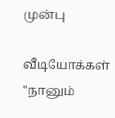முன்பு

வீடியோக்கள்
"நானும்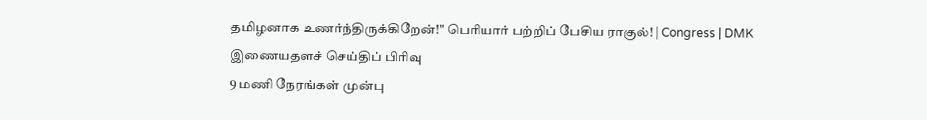தமிழனாக உணர்ந்திருக்கிறேன்!" பெரியார் பற்றிப் பேசிய ராகுல்! | Congress | DMK
இணையதளச் செய்திப் பிரிவு
9 மணி நேரங்கள் முன்பு